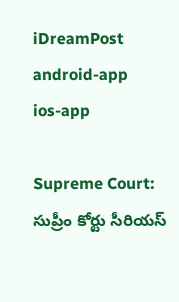iDreamPost
android-app
ios-app

Supreme Court: సుప్రీం కోర్టు సీరియస్‌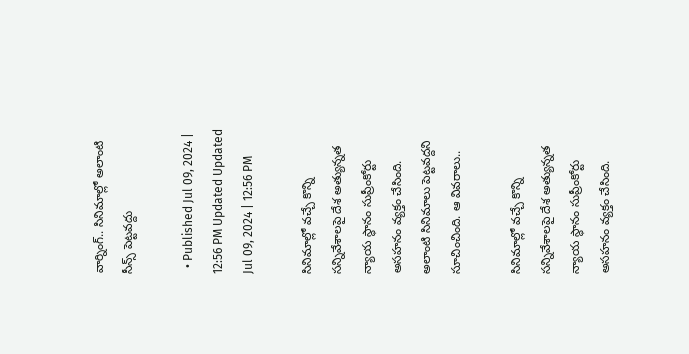వార్నింగ్‌.. సినిమాల్లో అలాంటి సీన్స్‌ పెట్టవద్దు

  • Published Jul 09, 2024 | 12:56 PM Updated Updated Jul 09, 2024 | 12:56 PM

సినిమాల్లో వచ్చే కొన్ని సన్నివేశాలపై దేశ అత్యున్నత న్యాయ స్థానం సుప్రీంకోర్టు అసహనం వ్యక్తం చేసింది. అలాంటి సినిమాలు పెట్టవద్దని సూచించింది. ఆ వివరాలు..

సినిమాల్లో వచ్చే కొన్ని సన్నివేశాలపై దేశ అత్యున్నత న్యాయ స్థానం సుప్రీంకోర్టు అసహనం వ్యక్తం చేసింది.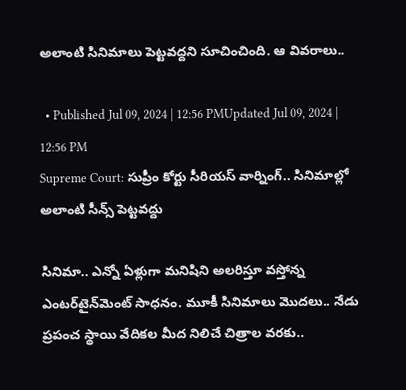అలాంటి సినిమాలు పెట్టవద్దని సూచించింది. ఆ వివరాలు..

  • Published Jul 09, 2024 | 12:56 PMUpdated Jul 09, 2024 | 12:56 PM
Supreme Court: సుప్రీం కోర్టు సీరియస్‌ వార్నింగ్‌.. సినిమాల్లో అలాంటి సీన్స్‌ పెట్టవద్దు

సినిమా.. ఎన్నో ఏళ్లుగా మనిషిని అలరిస్తూ వస్తోన్న ఎంటర్‌టైన్‌మెంట్‌ సాధనం. మూకీ సినిమాలు మొదలు.. నేడు ప్రపంచ స్థాయి వేదికల మీద నిలిచే చిత్రాల వరకు..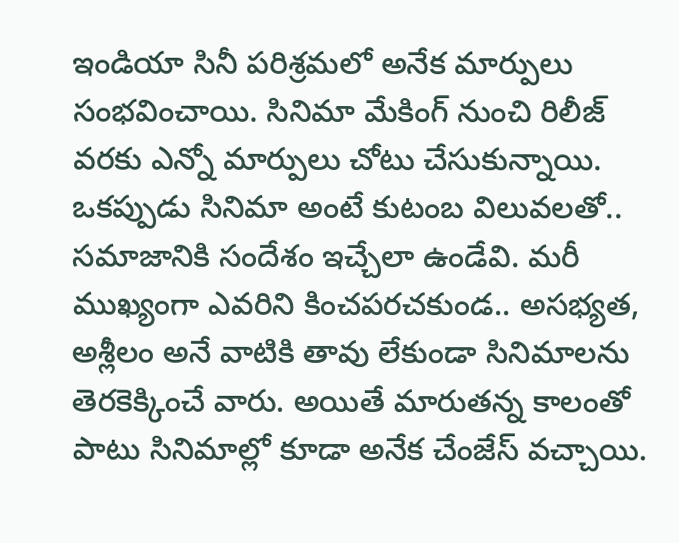ఇండియా సినీ పరిశ్రమలో అనేక మార్పులు సంభవించాయి. సినిమా మేకింగ్‌ నుంచి రిలీజ్‌ వరకు ఎన్నో మార్పులు చోటు చేసుకున్నాయి. ఒకప్పుడు సినిమా అంటే కుటంబ విలువలతో.. సమాజానికి సందేశం ఇచ్చేలా ఉండేవి. మరీ ముఖ్యంగా ఎవరిని కించపరచకుండ.. అసభ్యత, అశ్లీలం అనే వాటికి తావు లేకుండా సినిమాలను తెరకెక్కించే వారు. అయితే మారుతన్న కాలంతో పాటు సినిమాల్లో కూడా అనేక చేంజేస్‌ వచ్చాయి.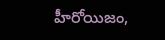హీరోయిజం,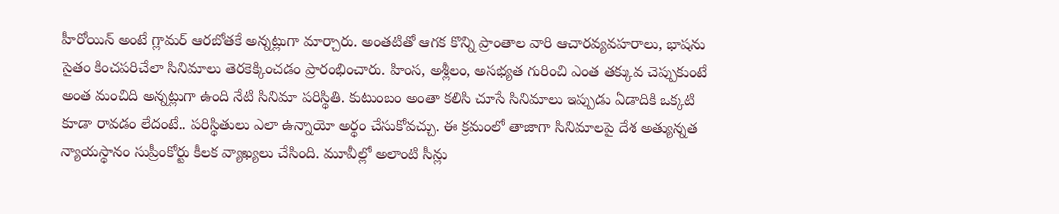హీరోయిన్‌ అంటే గ్లామర్‌ ఆరబోతకే అన్నట్లుగా మార్చారు. అంతటితో ఆగక కొన్ని ప్రాంతాల వారి ఆచారవ్యవహరాలు, భాషను సైతం కించపరిచేలా సినిమాలు తెరకెక్కించడం ప్రారంభించారు. హింస, అశ్లీలం, అసభ్యత గురించి ఎంత తక్కువ చెప్పుకుంటే అంత మంచిది అన్నట్లుగా ఉంది నేటి సినిమా పరిస్థితి. కుటుంబం అంతా కలిసి చూసే సినిమాలు ఇప్పుడు ఏడాదికి ఒక్కటి కూడా రావడం లేదంటే.. పరిస్థితులు ఎలా ఉన్నాయో అర్థం చేసుకోవచ్చు. ఈ క్రమంలో తాజాగా సినిమాలపై దేశ అత్యున్నత న్యాయస్థానం సుప్రీంకోర్టు కీలక వ్యాఖ్యలు చేసింది. మూవీల్లో అలాంటి సీన్లు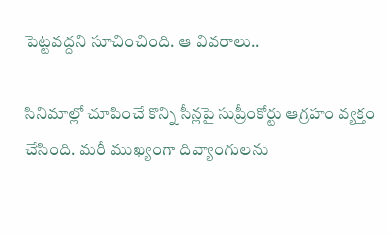పెట్టవద్దని సూచించింది. ఆ వివరాలు..

సినిమాల్లో చూపించే కొన్ని సీన్లపై సుప్రీంకోర్టు ఆగ్రహం వ్యక్తం చేసింది. మరీ ముఖ్యంగా దివ్యాంగులను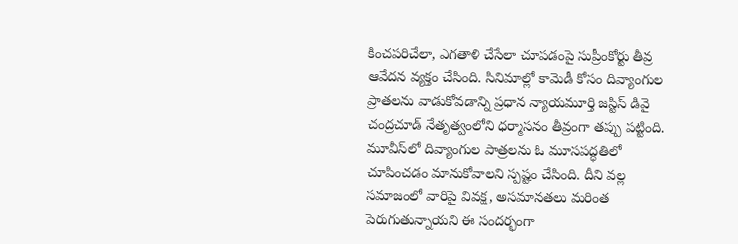కించపరిచేలా, ఎగతాళి చేసేలా చూపడంపై సుప్రీంకోర్టు తీవ్ర ఆవేదన వ్యక్తం చేసింది. సినిమాల్లో కామెడీ కోసం దివ్యాంగుల ప్రాతలను వాడుకోవడాన్ని ప్రధాన న్యాయమూర్తి జస్టిస్‌ డివై చంద్రచూడ్‌ నేతృత్వంలోని ధర్మాసనం తీవ్రంగా తప్పు పట్టింది. మూవీస్‌లో దివ్యాంగుల పాత్రలను ఓ మూసపద్ధతిలో చూపించడం మానుకోవాలని స్పష్టం చేసింది. దీని వల్ల సమాజంలో వారిపై వివక్ష, అసమానతలు మరింత పెరుగుతున్నాయని ఈ సందర్భంగా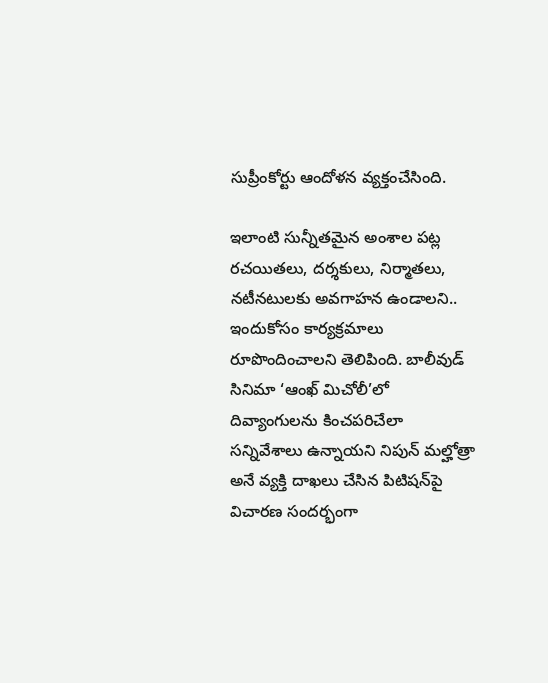సుప్రీంకోర్టు ఆందోళన వ్యక్తంచేసింది.

ఇలాంటి సున్నీతమైన అంశాల పట్ల రచయితలు, దర్శకులు, నిర్మాతలు, నటీనటులకు అవగాహన ఉండాలని.. ఇందుకోసం కార్యక్రమాలు రూపొందించాలని తెలిపింది. బాలీవుడ్‌ సినిమా ‘ఆంఖ్‌ మిచోలీ’లో దివ్యాంగులను కించపరిచేలా సన్నివేశాలు ఉన్నాయని నిపున్‌ మల్హోత్రా అనే వ్యక్తి దాఖలు చేసిన పిటిషన్‌పై విచారణ సందర్భంగా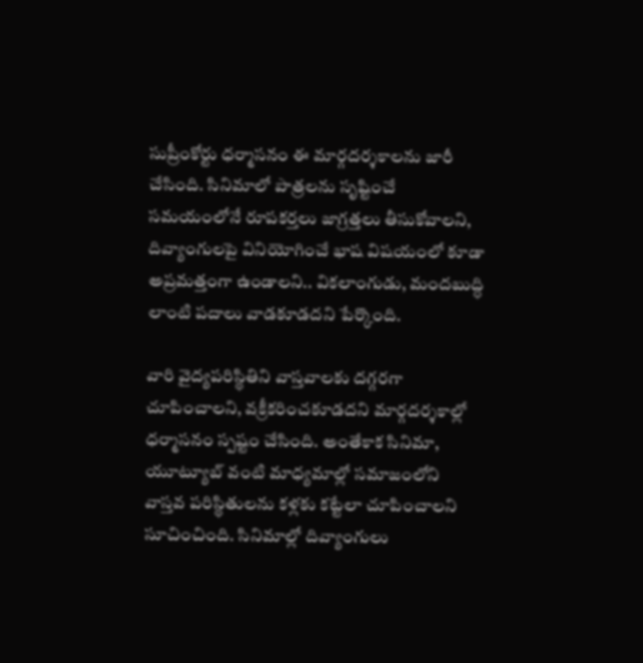సుప్రీంకోర్టు ధర్మాసనం ఈ మార్గదర్శకాలను జారీ చేసింది. సినిమాలో పాత్రలను సృష్టించే సమయంలోనే రూపకర్తలు జాగ్రత్తలు తీసుకోవాలని, దివ్యాంగులపై వినియోగించే భాష విషయంలో కూడా అప్రమత్తంగా ఉండాలని.. వికలాంగుడు, మందబుద్ధి లాంటి పదాలు వాడకూడదని పేర్కొంది.

వారి వైద్యపరిస్థితిని వాస్తవాలకు దగ్గరగా చూపించాలని, వక్రీకరించకూడదని మార్గదర్శకాల్లో ధర్మాసనం స్పష్టం చేసింది. అంతేకాక సినిమా, యూట్యూబ్‌ వంటి మాధ్యమాల్లో సమాజంలోని వాస్తవ పరిస్థితులను కళ్లకు కట్టేలా చూపించాలని సూచించింది. సినిమాల్లో దివ్యాంగులు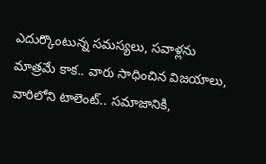ఎదుర్కొంటున్న సమస్యలు, సవాళ్లను మాత్రమే కాక.. వారు సాధించిన విజయాలు, వారిలోని టాలెంట్‌.. సమాజానికి,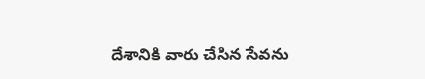దేశానికి వారు చేసిన సేవను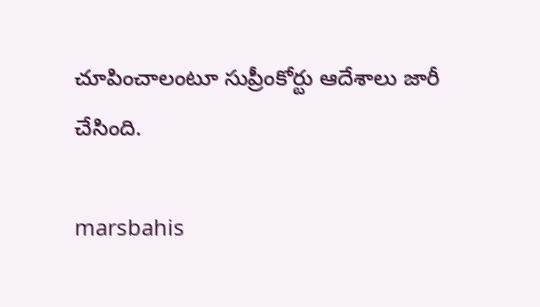చూపించాలంటూ సుప్రీంకోర్టు ఆదేశాలు జారీ చేసింది.

marsbahis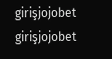girişjojobet girişjojobet